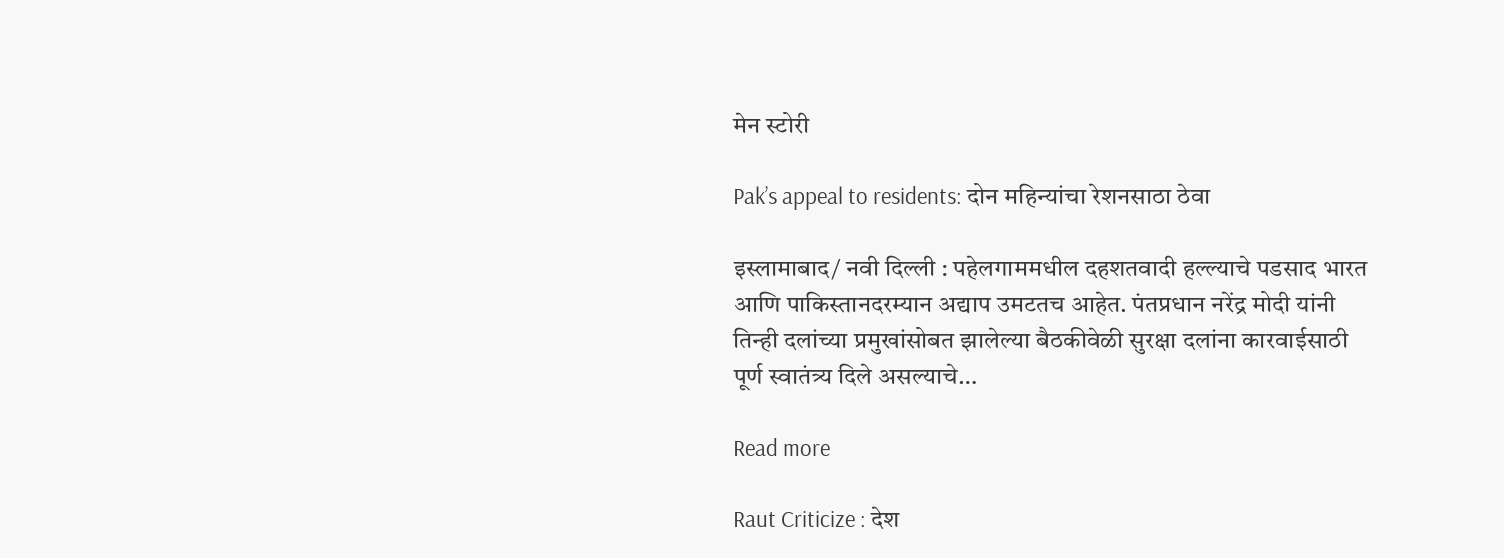मेन स्टोरी

Pak’s appeal to residents: दोन महिन्यांचा रेशनसाठा ठेवा

इस्लामाबाद/ नवी दिल्ली : पहेलगाममधील दहशतवादी हल्ल्याचे पडसाद भारत आणि पाकिस्तानदरम्यान अद्याप उमटतच आहेत. पंतप्रधान नरेंद्र मोदी यांनी तिन्ही दलांच्या प्रमुखांसोबत झालेल्या बैठकीवेळी सुरक्षा दलांना कारवाईसाठी पूर्ण स्वातंत्र्य दिले असल्याचे…

Read more

Raut Criticize : देश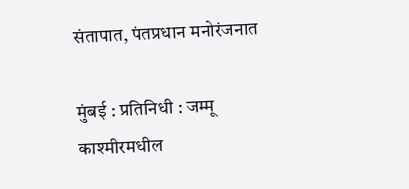संतापात, पंतप्रधान मनोरंजनात

मुंबई : प्रतिनिधी : जम्मू काश्मीरमधील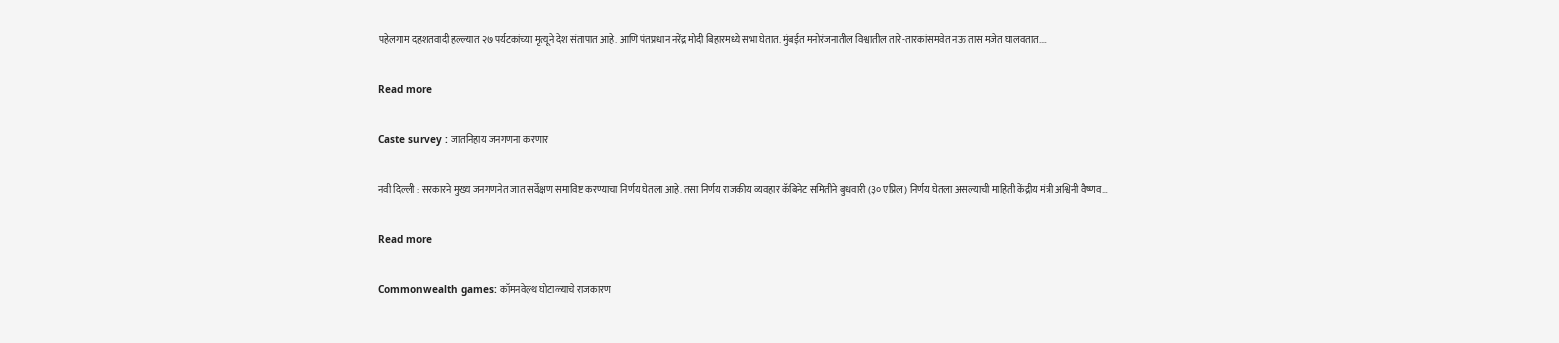पहेलगाम दहशतवादी हल्ल्यात २७ पर्यटकांच्या मृत्यूने देश संतापात आहे. आणि पंतप्रधान नरेंद्र मोदी बिहारमध्ये सभा घेतात. मुंबईत मनोरंजनातील विश्वातील तारे-तारकांसमवेत नऊ तास मजेत घालवतात.…

Read more

Caste survey : जातनिहाय जनगणना करणार

नवी दिल्ली : सरकारने मुख्य जनगणनेत जात सर्वेक्षण समाविष्ट करण्याचा निर्णय घेतला आहे. तसा निर्णय राजकीय व्यवहार कॅबिनेट समितीने बुधवारी (३० एप्रिल) निर्णय घेतला असल्याची माहिती केंद्रीय मंत्री अश्विनी वैष्णव…

Read more

Commonwealth games: कॉमनवेल्थ घोटाळ्याचे राजकारण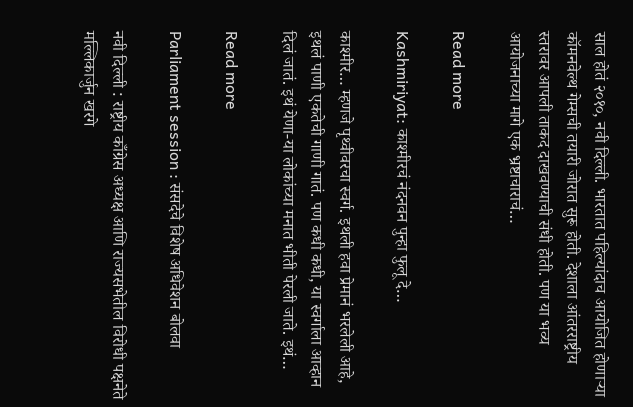साल होतं २०१०, नवी दिल्ली. भारतात पहिल्यांदाच आयोजित होणाऱ्या कॉमनवेल्थ गेम्सची तयारी जोरात सुरू होती. देशाला आंतरराष्ट्रीय स्तरावर आपली ताकद दाखवण्याची संधी होती. पण या भव्य आयोजनाच्या मागे एक भ्रष्टाचाराचं…

Read more

Kashmiriyat: काश्मीरचं नंदनवन पुन्हा फुलू दे…

काश्मीर… म्हणजे पृथ्वीवरचा स्वर्ग. इथली हवा प्रेमानं भरलेली आहे,  इथलं पाणी एकतेची गाणी गातं. पण कधी कधी, या स्वर्गाला आव्हान दिलं जातं. इथं येणा-या लोकांच्या मनात भीती पेरली जाते. इथं…

Read more

Parliament session : संसदेचे विशेष अधिवेशन बोलवा

नवी दिल्ली : राष्ट्रीय काँग्रेस अध्यक्ष आणि राज्यसभेतील विरोधी पक्षनेते मल्लिकार्जुन खरगे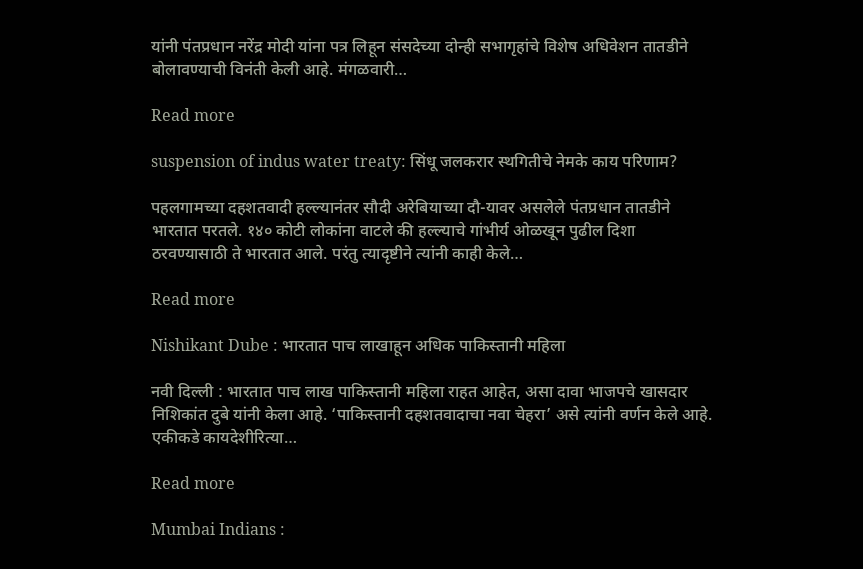यांनी पंतप्रधान नरेंद्र मोदी यांना पत्र लिहून संसदेच्या दोन्ही सभागृहांचे विशेष अधिवेशन तातडीने बोलावण्याची विनंती केली आहे. मंगळवारी…

Read more

suspension of indus water treaty: सिंधू जलकरार स्थगितीचे नेमके काय परिणाम?

पहलगामच्या दहशतवादी हल्ल्यानंतर सौदी अरेबियाच्या दौ-यावर असलेले पंतप्रधान तातडीने भारतात परतले. १४० कोटी लोकांना वाटले की हल्ल्याचे गांभीर्य ओळखून पुढील दिशा ठरवण्यासाठी ते भारतात आले. परंतु त्यादृष्टीने त्यांनी काही केले…

Read more

Nishikant Dube : भारतात पाच लाखाहून अधिक पाकिस्तानी महिला

नवी दिल्ली : भारतात पाच लाख पाकिस्तानी महिला राहत आहेत, असा दावा भाजपचे खासदार निशिकांत दुबे यांनी केला आहे. ‘पाकिस्तानी दहशतवादाचा नवा चेहरा’ असे त्यांनी वर्णन केले आहे. एकीकडे कायदेशीरित्या…

Read more

Mumbai Indians :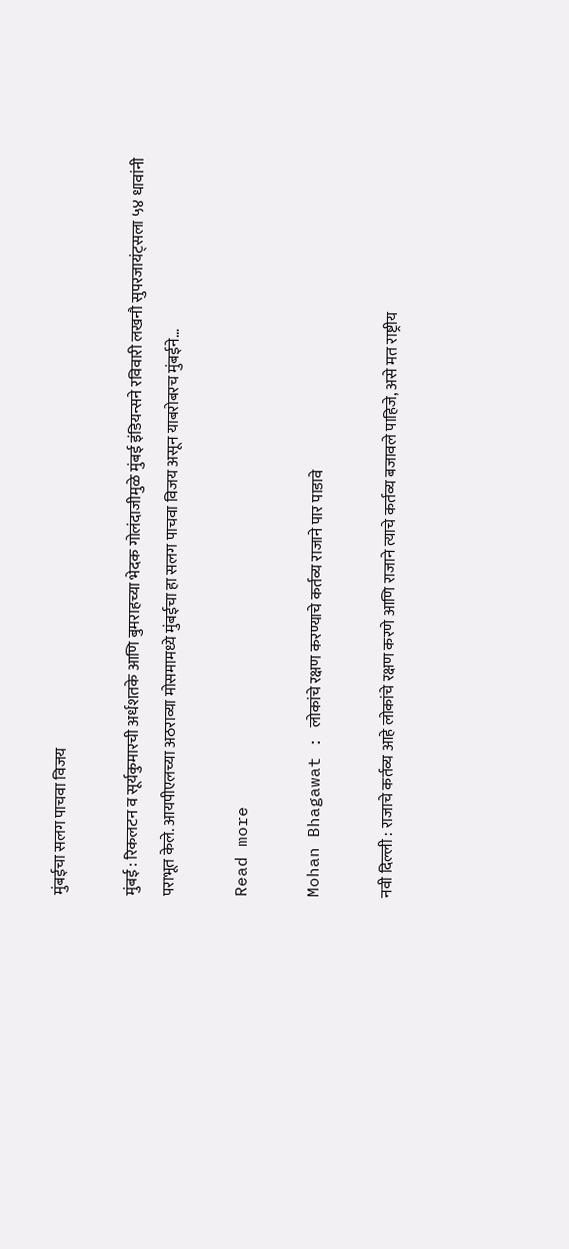मुंबईचा सलग पाचवा विजय

मुंबई : रिकलटन व सूर्यकुमारची अर्धशतके आणि बुमराहच्या भेदक गोलंदाजीमुळे मुंबई इंडियन्सने रविवारी लखनौ सुपरजायंट्सला ५४ धावांनी पराभूत केले. आयपीएलच्या अठराव्या मोसमामध्ये मुंबईचा हा सलग पाचवा विजय असून याबरोबरच मुंबईने…

Read more

Mohan Bhagawat : लोकांचे रक्षण करण्याचे कर्तव्य राजाने पार पाडावे

नवी दिल्ली : राजाचे कर्तव्य आहे लोकांचे रक्षण करणे आणि राजाने त्याचे कर्तव्य बजावले पाहिजे, असे मत राष्ट्रीय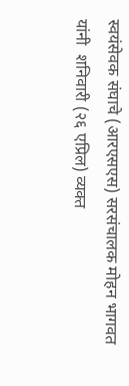स्वयंसेवक संघाचे (आरएसएस) सरसंचालक मोहन भागवत यांनी  शनिवारी (२६ एप्रिल) व्यक्त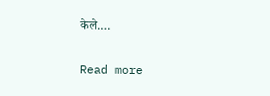केले.…

Read more